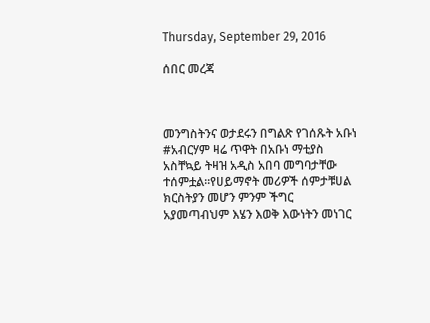Thursday, September 29, 2016

ሰበር መረጃ



መንግስትንና ወታደሩን በግልጽ የገሰጹት አቡነ #አብርሃም ዛሬ ጥዋት በአቡነ ማቲያስ አስቸኳይ ትዛዝ አዲስ አበባ መግባታቸው ተሰምቷል፡፡የሀይማኖት መሪዎች ሰምታቹሀል ክርስትያን መሆን ምንም ችግር አያመጣብህም እሄን እወቅ እውነትን መነገር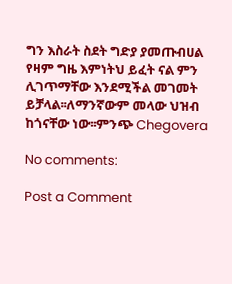ግን እስራት ስደት ግድያ ያመጡብሀል የዛም ግዜ እምነትህ ይፈት ናል ምን ሊገጥማቸው እንደሚችል መገመት ይቻላል፡፡ለማንኛውም መላው ህዝብ ከጎናቸው ነው፡፡ምንጭ Chegovera

No comments:

Post a Comment